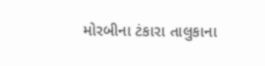મોરબીના ટંકારા તાલુકાના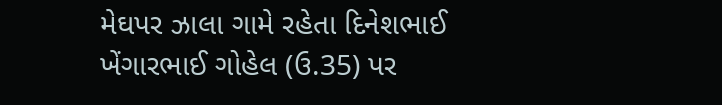મેઘપર ઝાલા ગામે રહેતા દિનેશભાઈ ખેંગારભાઈ ગોહેલ (ઉ.35) પર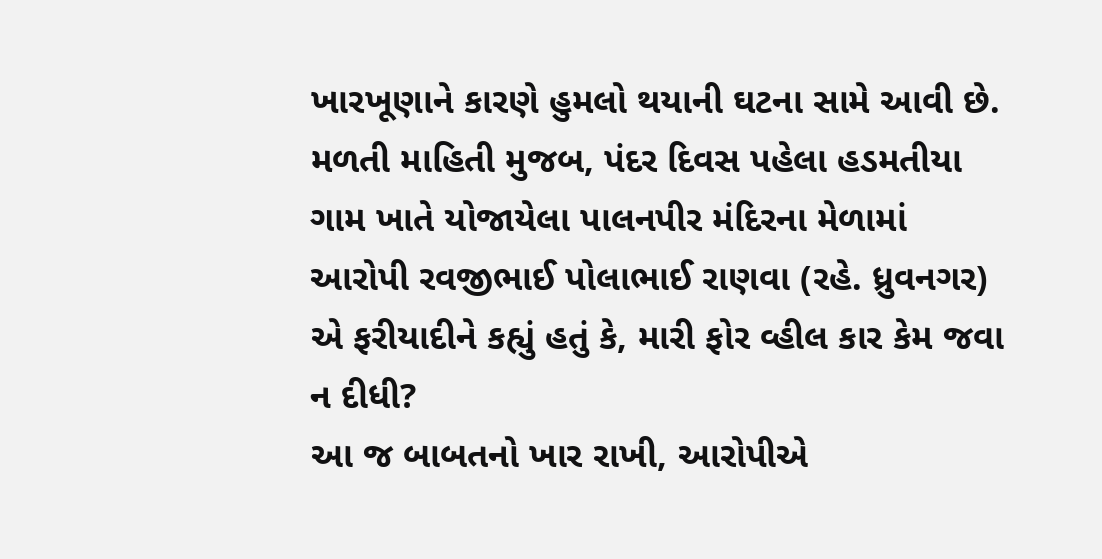ખારખૂણાને કારણે હુમલો થયાની ઘટના સામે આવી છે. મળતી માહિતી મુજબ, પંદર દિવસ પહેલા હડમતીયા ગામ ખાતે યોજાયેલા પાલનપીર મંદિરના મેળામાં આરોપી રવજીભાઈ પોલાભાઈ રાણવા (રહે. ધ્રુવનગર) એ ફરીયાદીને કહ્યું હતું કે, મારી ફોર વ્હીલ કાર કેમ જવા ન દીધી?
આ જ બાબતનો ખાર રાખી, આરોપીએ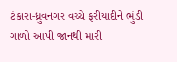ટંકારા-ધ્રુવનગર વચ્ચે ફરીયાદીને ભુંડી ગાળો આપી જાનથી મારી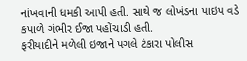નાંખવાની ધમકી આપી હતી. સાથે જ લોખંડના પાઇપ વડે કપાળે ગંભીર ઈજા પહોંચાડી હતી.
ફરીયાદીને મળેલી ઇજાને પગલે ટંકારા પોલીસ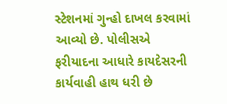સ્ટેશનમાં ગુન્હો દાખલ કરવામાં આવ્યો છે. પોલીસએ ફરીયાદના આધારે કાયદેસરની કાર્યવાહી હાથ ધરી છે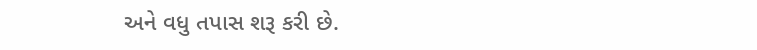અને વધુ તપાસ શરૂ કરી છે.